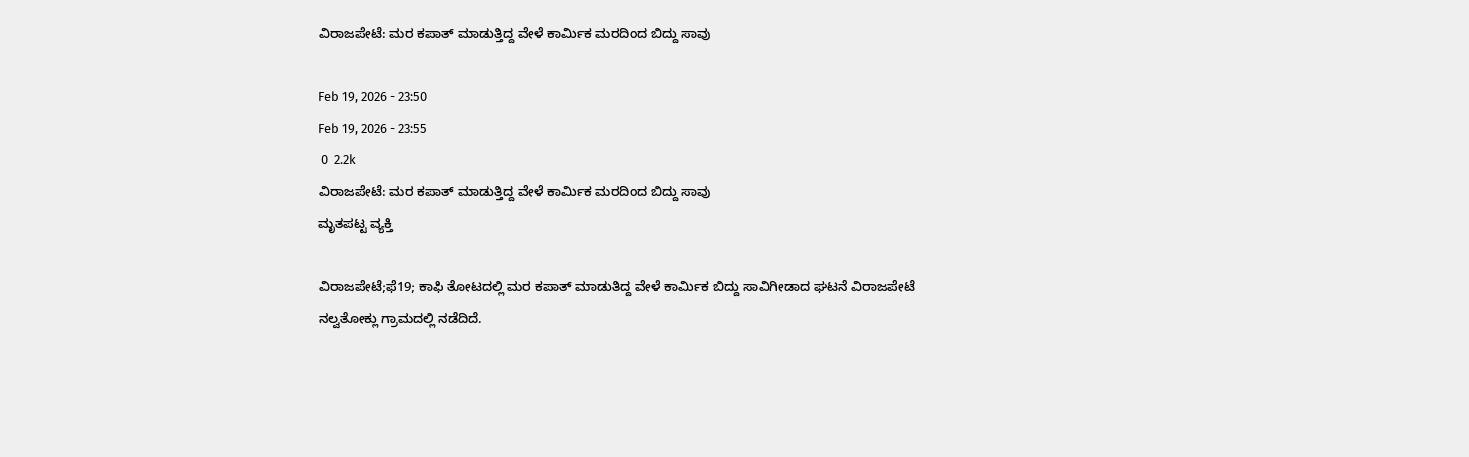ವಿರಾಜಪೇಟೆ: ಮರ ಕಪಾತ್ ಮಾಡುತ್ತಿದ್ದ ವೇಳೆ ಕಾರ್ಮಿಕ ಮರದಿಂದ ಬಿದ್ದು ಸಾವು

Feb 19, 2026 - 23:50
Feb 19, 2026 - 23:55
 0  2.2k
ವಿರಾಜಪೇಟೆ: ಮರ ಕಪಾತ್ ಮಾಡುತ್ತಿದ್ದ ವೇಳೆ ಕಾರ್ಮಿಕ ಮರದಿಂದ ಬಿದ್ದು ಸಾವು
ಮೃತಪಟ್ಟ ವ್ಯಕ್ತಿ

ವಿರಾಜಪೇಟೆ;ಫೆ19; ಕಾಫಿ ತೋಟದಲ್ಲಿ ಮರ ಕಪಾತ್ ಮಾಡುತಿದ್ದ ವೇಳೆ ಕಾರ್ಮಿಕ ಬಿದ್ದು ಸಾವಿಗೀಡಾದ ಘಟನೆ ವಿರಾಜಪೇಟೆ ನಲ್ವತೋಕ್ಲು ಗ್ರಾಮದಲ್ಲಿ ನಡೆದಿದೆ.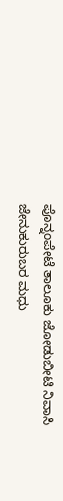ಪೊನ್ನಂಪೇಟೆ ತಾಲೂಕು ಜೋಡುಬೀಟಿ ನಿವಾಸಿ ಜೇನುಕುರುಬರ ಮಧು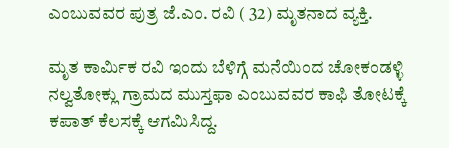ಎಂಬುವವರ ಪುತ್ರ ಜೆ.ಎಂ. ರವಿ ( 32) ಮೃತನಾದ ವ್ಯಕ್ತಿ.

ಮೃತ ಕಾರ್ಮಿಕ ರವಿ ಇಂದು ಬೆಳಿಗ್ಗೆ ಮನೆಯಿಂದ ಚೋಕಂಡಳ್ಳಿ ನಲ್ವತೋಕ್ಲು ಗ್ರಾಮದ ಮುಸ್ತಫಾ ಎಂಬುವವರ ಕಾಫಿ ತೋಟಕ್ಕೆ ಕಪಾತ್ ಕೆಲಸಕ್ಕೆ ಆಗಮಿಸಿದ್ದ.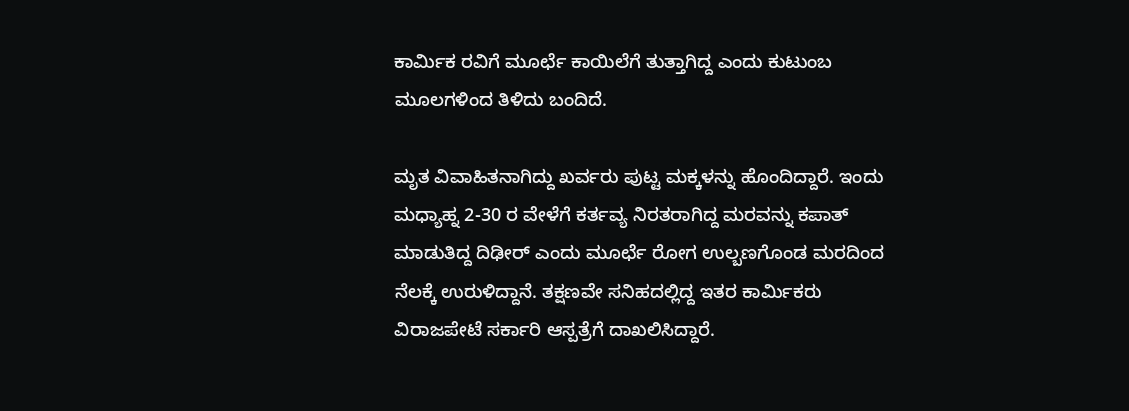ಕಾರ್ಮಿಕ ರವಿಗೆ ಮೂರ್ಛೆ ಕಾಯಿಲೆಗೆ ತುತ್ತಾಗಿದ್ದ ಎಂದು ಕುಟುಂಬ ಮೂಲಗಳಿಂದ ತಿಳಿದು ಬಂದಿದೆ.

ಮೃತ ವಿವಾಹಿತನಾಗಿದ್ದು ಖರ್ವರು ಪುಟ್ಟ ಮಕ್ಕಳನ್ನು ಹೊಂದಿದ್ದಾರೆ. ಇಂದು ಮಧ್ಯಾಹ್ನ 2-30 ರ ವೇಳೆಗೆ ಕರ್ತವ್ಯ ನಿರತರಾಗಿದ್ದ ಮರವನ್ನು ಕಪಾತ್ ಮಾಡುತಿದ್ದ ದಿಢೀರ್ ಎಂದು ಮೂರ್ಛೆ ರೋಗ ಉಲ್ಬಣಗೊಂಡ ಮರದಿಂದ ನೆಲಕ್ಕೆ ಉರುಳಿದ್ದಾನೆ. ತಕ್ಷಣವೇ ಸನಿಹದಲ್ಲಿದ್ದ ಇತರ ಕಾರ್ಮಿಕರು ವಿರಾಜಪೇಟೆ ಸರ್ಕಾರಿ ಆಸ್ಪತ್ರೆಗೆ ದಾಖಲಿಸಿದ್ದಾರೆ.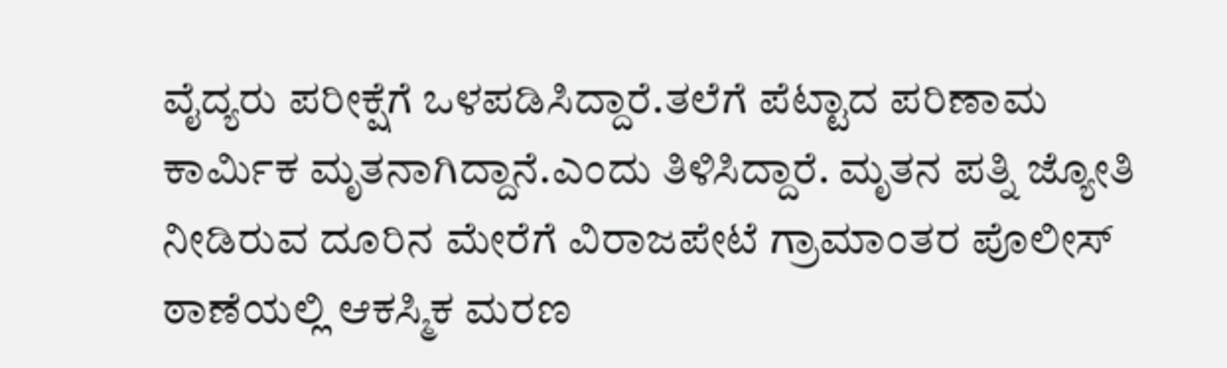ವೈದ್ಯರು ಪರೀಕ್ಷೆಗೆ ಒಳಪಡಿಸಿದ್ದಾರೆ.ತಲೆಗೆ ಪೆಟ್ಟಾದ ಪರಿಣಾಮ ಕಾರ್ಮಿಕ ಮೃತನಾಗಿದ್ದಾನೆ.ಎಂದು ತಿಳಿಸಿದ್ದಾರೆ. ಮೃತನ ಪತ್ನಿ ಜ್ಯೋತಿ ನೀಡಿರುವ ದೂರಿನ ಮೇರೆಗೆ ವಿರಾಜಪೇಟೆ ಗ್ರಾಮಾಂತರ ಪೊಲೀಸ್ ಠಾಣೆಯಲ್ಲಿ ಆಕಸ್ಮಿಕ ಮರಣ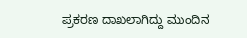ಪ್ರಕರಣ ದಾಖಲಾಗಿದ್ದು ‌ಮುಂದಿನ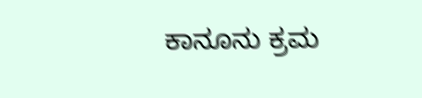ಕಾನೂನು ಕ್ರಮ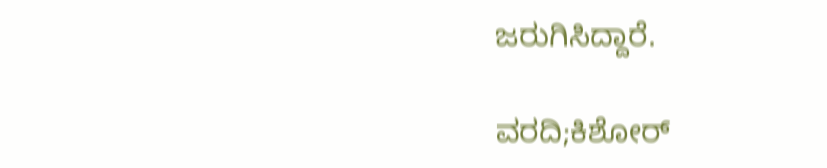ಜರುಗಿಸಿದ್ದಾರೆ.

ವರದಿ;ಕಿಶೋರ್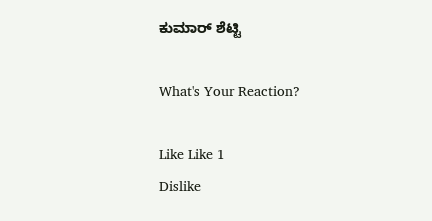ಕುಮಾರ್ ಶೆಟ್ಟಿ

What's Your Reaction?

Like Like 1
Dislike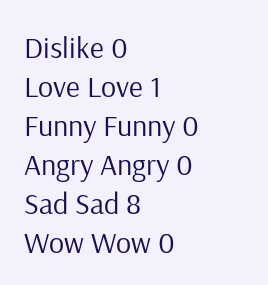Dislike 0
Love Love 1
Funny Funny 0
Angry Angry 0
Sad Sad 8
Wow Wow 0